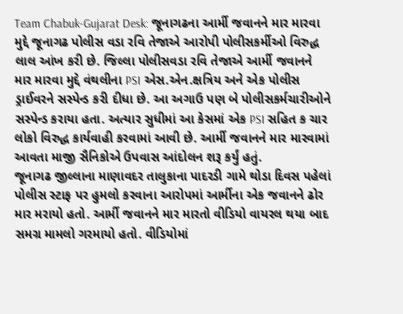Team Chabuk-Gujarat Desk: જૂનાગઢના આર્મી જવાનને માર મારવા મુદ્દે જૂનાગઢ પોલીસ વડા રવિ તેજાએ આરોપી પોલીસકર્મીઓ વિરુદ્ધ લાલ આંખ કરી છે. જિલ્લા પોલીસવડા રવિ તેજાએ આર્મી જવાનને માર મારવા મુદ્દે વંથલીના PSI એસ.એન.ક્ષત્રિય અને એક પોલીસ ડ્રાઈવરને સસ્પેન્ડ કરી દીધા છે. આ અગાઉ પણ બે પોલીસકર્મચારીઓને સસ્પેન્ડ કરાયા હતા. અત્યાર સુધીમાં આ કેસમાં એક PSI સહિત ક ચાર લોકો વિરુદ્ધ કાર્યવાહી કરવામાં આવી છે. આર્મી જવાનને માર મારવામાં આવતા માજી સૈનિકોએ ઉપવાસ આંદોલન શરૂ કર્યું હતું.
જૂનાગઢ જીલ્લાના માણાવદર તાલુકાના પાદરડી ગામે થોડા દિવસ પહેલાં પોલીસ સ્ટાફ પર હુમલો કરવાના આરોપમાં આર્મીના એક જવાનને ઢોર માર મરાયો હતો. આર્મી જવાનને માર મારતો વીડિયો વાયરલ થયા બાદ સમગ્ર મામલો ગરમાયો હતો. વીડિયોમાં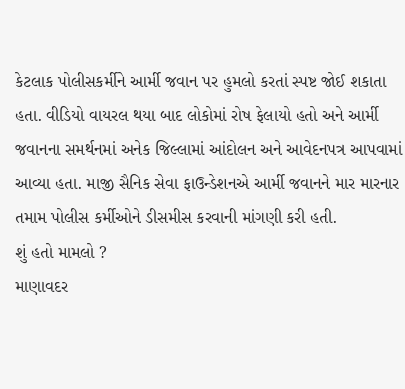કેટલાક પોલીસકર્મીને આર્મી જવાન પર હુમલો કરતાં સ્પષ્ટ જોઈ શકાતા હતા. વીડિયો વાયરલ થયા બાદ લોકોમાં રોષ ફેલાયો હતો અને આર્મી જવાનના સમર્થનમાં અનેક જિલ્લામાં આંદોલન અને આવેદનપત્ર આપવામાં આવ્યા હતા. માજી સૈનિક સેવા ફાઉન્ડેશનએ આર્મી જવાનને માર મારનાર તમામ પોલીસ કર્મીઓને ડીસમીસ કરવાની માંગણી કરી હતી.
શું હતો મામલો ?
માણાવદર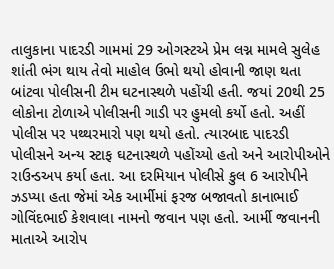તાલુકાના પાદરડી ગામમાં 29 ઓગસ્ટએ પ્રેમ લગ્ન મામલે સુલેહ શાંતી ભંગ થાય તેવો માહોલ ઉભો થયો હોવાની જાણ થતા બાંટવા પોલીસની ટીમ ઘટનાસ્થળે પહોંચી હતી. જયાં 20થી 25 લોકોના ટોળાએ પોલીસની ગાડી પર હુમલો કર્યો હતો. અહીં પોલીસ પર પથ્થરમારો પણ થયો હતો. ત્યારબાદ પાદરડી પોલીસને અન્ય સ્ટાફ ઘટનાસ્થળે પહોંચ્યો હતો અને આરોપીઓને રાઉન્ડઅપ કર્યા હતા. આ દરમિયાન પોલીસે કુલ 6 આરોપીને ઝડપ્યા હતા જેમાં એક આર્મીમાં ફરજ બજાવતો કાનાભાઈ ગોવિંદભાઈ કેશવાલા નામનો જવાન પણ હતો. આર્મી જવાનની માતાએ આરોપ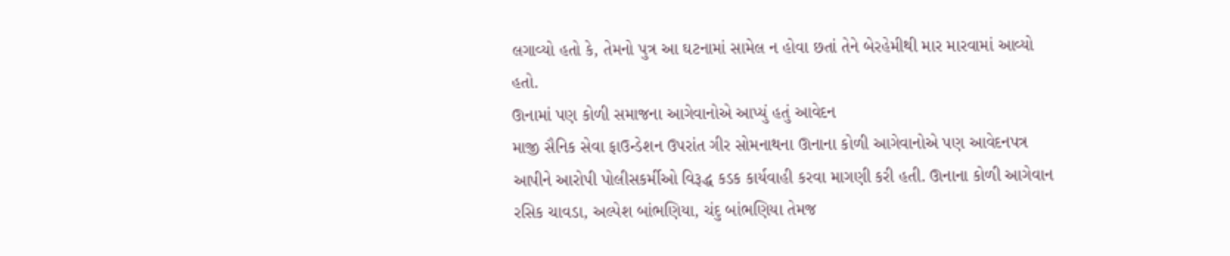લગાવ્યો હતો કે, તેમનો પુત્ર આ ઘટનામાં સામેલ ન હોવા છતાં તેને બેરહેમીથી માર મારવામાં આવ્યો હતો.
ઊનામાં પણ કોળી સમાજના આગેવાનોએ આપ્યું હતું આવેદન
માજી સૈનિક સેવા ફાઉન્ડેશન ઉપરાંત ગીર સોમનાથના ઊનાના કોળી આગેવાનોએ પણ આવેદનપત્ર આપીને આરોપી પોલીસકર્મીઓ વિરૂદ્ધ કડક કાર્યવાહી કરવા માગણી કરી હતી. ઊનાના કોળી આગેવાન રસિક ચાવડા, અલ્પેશ બાંભણિયા, ચંદુ બાંભણિયા તેમજ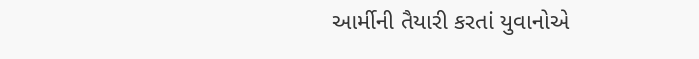આર્મીની તૈયારી કરતાં યુવાનોએ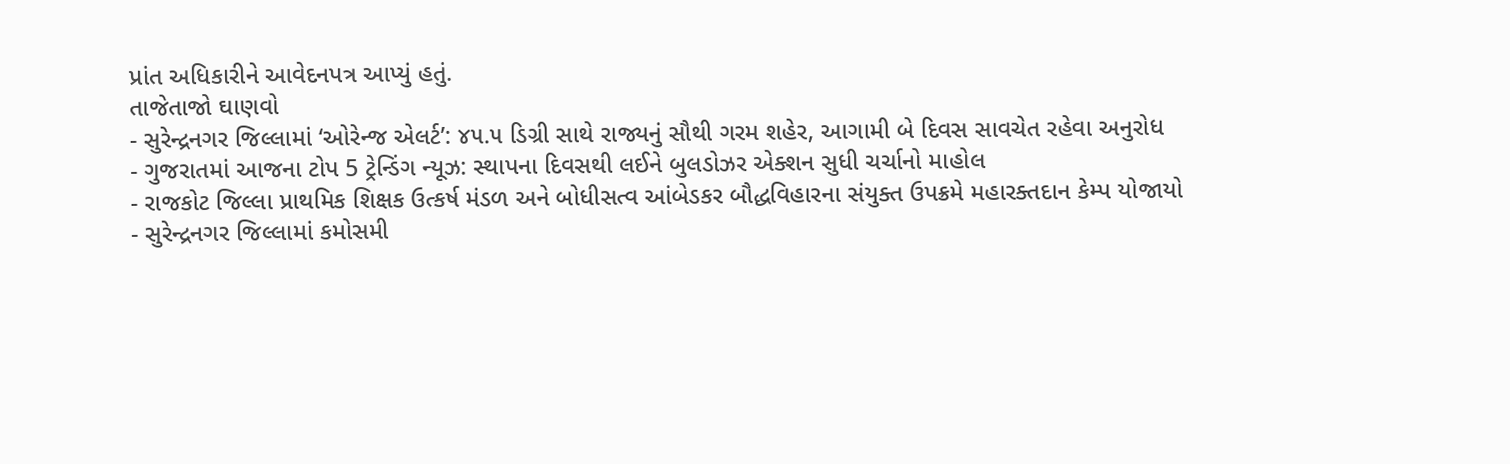પ્રાંત અધિકારીને આવેદનપત્ર આપ્યું હતું.
તાજેતાજો ઘાણવો
- સુરેન્દ્રનગર જિલ્લામાં ‘ઓરેન્જ એલર્ટ’: ૪૫.૫ ડિગ્રી સાથે રાજ્યનું સૌથી ગરમ શહેર, આગામી બે દિવસ સાવચેત રહેવા અનુરોધ
- ગુજરાતમાં આજના ટોપ 5 ટ્રેન્ડિંગ ન્યૂઝ: સ્થાપના દિવસથી લઈને બુલડોઝર એક્શન સુધી ચર્ચાનો માહોલ
- રાજકોટ જિલ્લા પ્રાથમિક શિક્ષક ઉત્કર્ષ મંડળ અને બોધીસત્વ આંબેડકર બૌદ્ધવિહારના સંયુક્ત ઉપક્રમે મહારક્તદાન કેમ્પ યોજાયો
- સુરેન્દ્રનગર જિલ્લામાં કમોસમી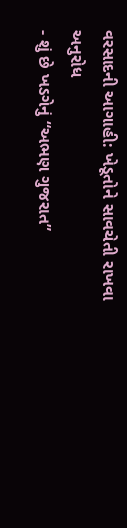વરસાદની આગાહી: ખેડૂતોને સાવચેતી રાખવા અનુરોધ
- શું છે ખડગેનું “અભણ ગુજરાત”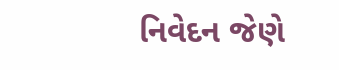નિવેદન જેણે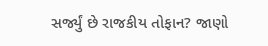સર્જ્યું છે રાજકીય તોફાન? જાણો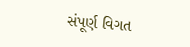સંપૂર્ણ વિગત